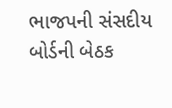ભાજપની સંસદીય બોર્ડની બેઠક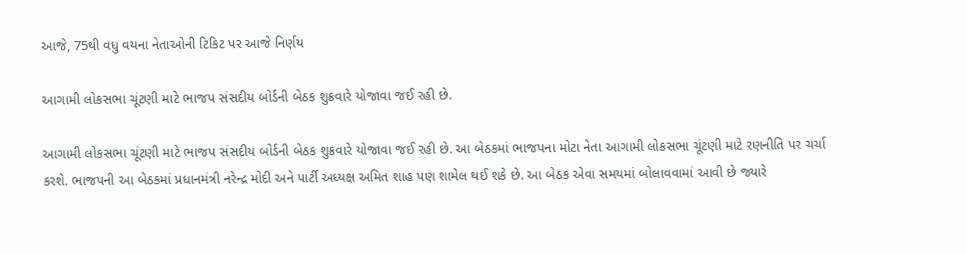આજે, 75થી વધુ વયના નેતાઓની ટિકિટ પર આજે નિર્ણય

આગામી લોકસભા ચૂંટણી માટે ભાજપ સંસદીય બોર્ડની બેઠક શુક્રવારે યોજાવા જઈ રહી છે.

આગામી લોકસભા ચૂંટણી માટે ભાજપ સંસદીય બોર્ડની બેઠક શુક્રવારે યોજાવા જઈ રહી છે. આ બેઠકમાં ભાજપના મોટા નેતા આગામી લોકસભા ચૂંટણી માટે રણનીતિ પર ચર્ચા કરશે. ભાજપની આ બેઠકમાં પ્રધાનમંત્રી નરેન્દ્ર મોદી અને પાર્ટી અધ્યક્ષ અમિત શાહ પણ શામેલ થઈ શકે છે. આ બેઠક એવા સમયમાં બોલાવવામાં આવી છે જ્યારે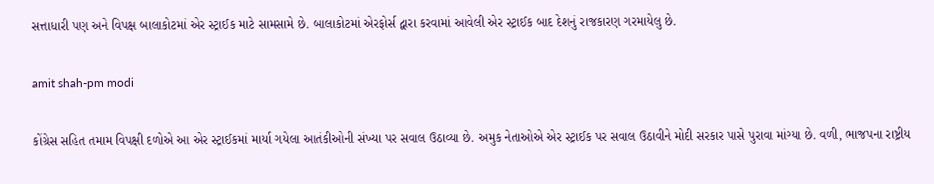સત્તાધારી પણ અને વિપક્ષ બાલાકોટમાં એર સ્ટ્રાઈક માટે સામસામે છે. બાલાકોટમાં એરફોર્સ દ્વારા કરવામાં આવેલી એર સ્ટ્રાઈક બાદ દેશનું રાજકારણ ગરમાયેલુ છે.

amit shah-pm modi

કોંગ્રેસ સહિત તમામ વિપક્ષી દળોએ આ એર સ્ટ્રાઈકમાં માર્યા ગયેલા આતંકીઓની સંખ્યા પર સવાલ ઉઠાવ્યા છે. અમુક નેતાઓએ એર સ્ટ્રાઈક પર સવાલ ઉઠાવીને મોદી સરકાર પાસે પુરાવા માંગ્યા છે. વળી, ભાજપના રાષ્ટ્રીય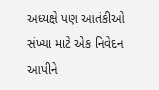અધ્યક્ષે પણ આતંકીઓ સંખ્યા માટે એક નિવેદન આપીને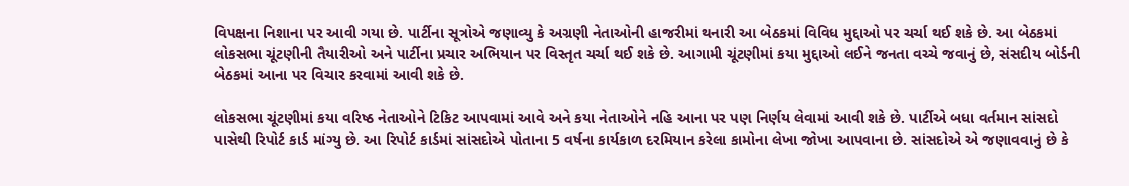વિપક્ષના નિશાના પર આવી ગયા છે. પાર્ટીના સૂત્રોએ જણાવ્યુ કે અગ્રણી નેતાઓની હાજરીમાં થનારી આ બેઠકમાં વિવિધ મુદ્દાઓ પર ચર્ચા થઈ શકે છે. આ બેઠકમાં લોકસભા ચૂંટણીની તૈયારીઓ અને પાર્ટીના પ્રચાર અભિયાન પર વિસ્તૃત ચર્ચા થઈ શકે છે. આગામી ચૂંટણીમાં કયા મુદ્દાઓ લઈને જનતા વચ્ચે જવાનું છે, સંસદીય બોર્ડની બેઠકમાં આના પર વિચાર કરવામાં આવી શકે છે.

લોકસભા ચૂંટણીમાં કયા વરિષ્ઠ નેતાઓને ટિકિટ આપવામાં આવે અને કયા નેતાઓને નહિ આના પર પણ નિર્ણય લેવામાં આવી શકે છે. પાર્ટીએ બધા વર્તમાન સાંસદો પાસેથી રિપોર્ટ કાર્ડ માંગ્યુ છે. આ રિપોર્ટ કાર્ડમાં સાંસદોએ પોતાના 5 વર્ષના કાર્યકાળ દરમિયાન કરેલા કામોના લેખા જોખા આપવાના છે. સાંસદોએ એ જણાવવાનું છે કે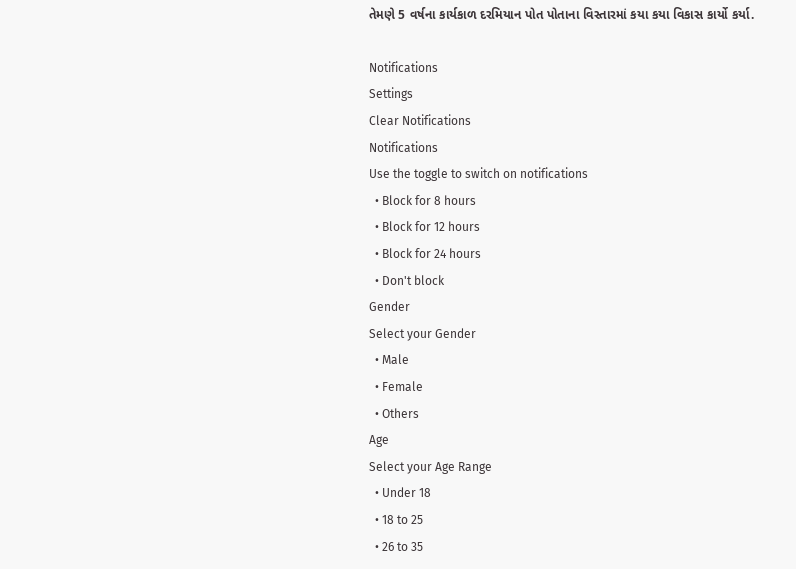તેમણે 5 વર્ષના કાર્યકાળ દરમિયાન પોત પોતાના વિસ્તારમાં કયા કયા વિકાસ કાર્યો કર્યા.

Notifications
Settings
Clear Notifications
Notifications
Use the toggle to switch on notifications
  • Block for 8 hours
  • Block for 12 hours
  • Block for 24 hours
  • Don't block
Gender
Select your Gender
  • Male
  • Female
  • Others
Age
Select your Age Range
  • Under 18
  • 18 to 25
  • 26 to 35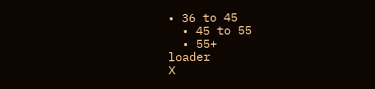• 36 to 45
  • 45 to 55
  • 55+
loader
X